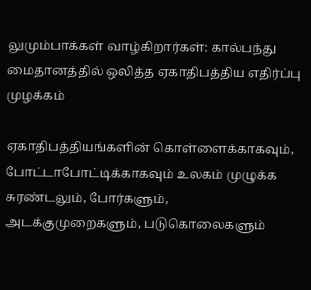லுமும்பாக்கள் வாழ்கிறார்கள்: கால்பந்து மைதானத்தில் ஒலித்த ஏகாதிபத்திய எதிர்ப்பு முழக்கம்

ஏகாதிபத்தியங்களின் கொள்ளைக்காகவும், போட்டாபோட்டிக்காகவும் உலகம் முழுக்க சுரண்டலும், போர்களும், அடக்குமுறைகளும், படுகொலைகளும்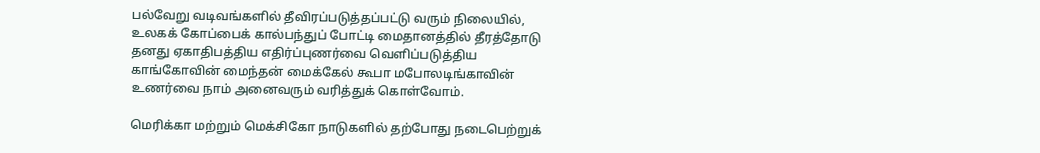பல்வேறு வடிவங்களில் தீவிரப்படுத்தப்பட்டு வரும் நிலையில், உலகக் கோப்பைக் கால்பந்துப் போட்டி மைதானத்தில் தீரத்தோடு தனது ஏகாதிபத்திய எதிர்ப்புணர்வை வெளிப்படுத்திய காங்கோவின் மைந்தன் மைக்கேல் கூபா மபோலடிங்காவின் உணர்வை நாம் அனைவரும் வரித்துக் கொள்வோம்.

மெரிக்கா மற்றும் மெக்சிகோ நாடுகளில் தற்போது நடைபெற்றுக்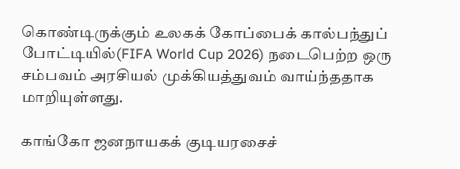கொண்டிருக்கும் உலகக் கோப்பைக் கால்பந்துப் போட்டியில்(FIFA World Cup 2026) நடைபெற்ற ஒரு சம்பவம் அரசியல் முக்கியத்துவம் வாய்ந்ததாக மாறியுள்ளது.

காங்கோ ஜனநாயகக் குடியரசைச்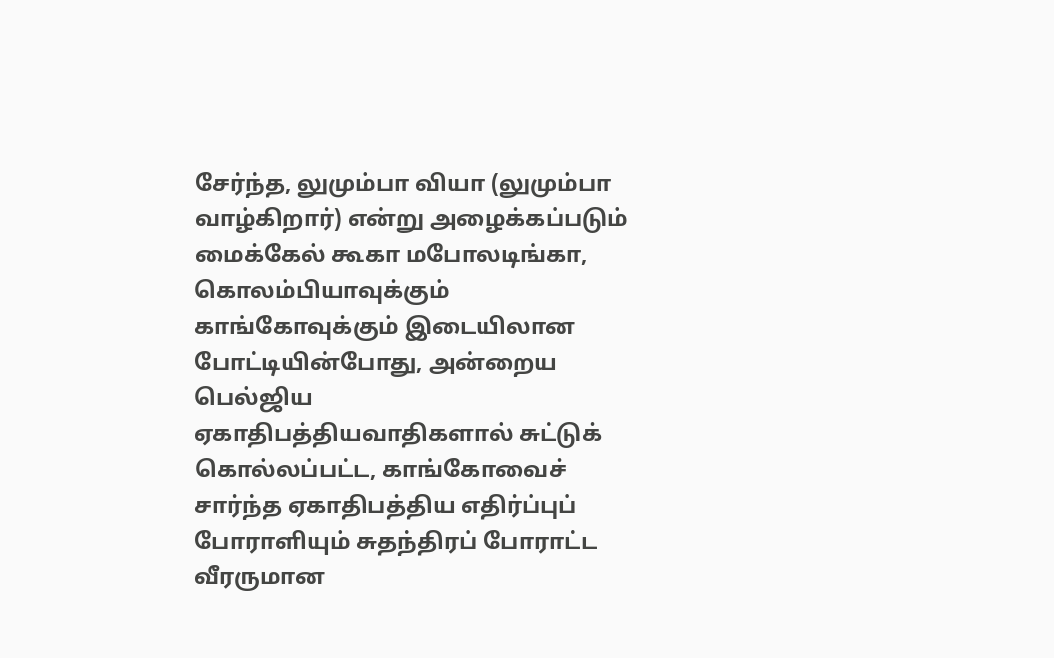சேர்ந்த, லுமும்பா வியா (லுமும்பா வாழ்கிறார்) என்று அழைக்கப்படும் மைக்கேல் கூகா மபோலடிங்கா, கொலம்பியாவுக்கும் காங்கோவுக்கும் இடையிலான போட்டியின்போது, அன்றைய பெல்ஜிய ஏகாதிபத்தியவாதிகளால் சுட்டுக் கொல்லப்பட்ட, காங்கோவைச் சார்ந்த ஏகாதிபத்திய எதிர்ப்புப் போராளியும் சுதந்திரப் போராட்ட வீரருமான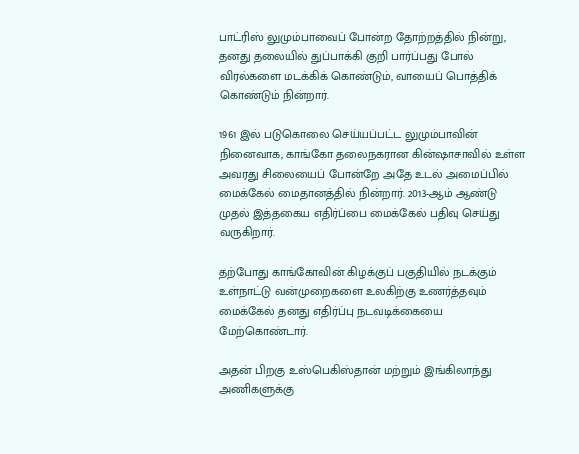பாட்ரிஸ் லுமும்பாவைப் போன்ற தோற்றத்தில் நின்று, தனது தலையில் துப்பாக்கி குறி பார்ப்பது போல் விரல்களை மடக்கிக் கொண்டும், வாயைப் பொத்திக் கொண்டும் நின்றார்.

1961 இல் படுகொலை செய்யப்பட்ட லுமும்பாவின் நினைவாக, காங்கோ தலைநகரான கின்ஷாசாவில் உள்ள அவரது சிலையைப் போன்றே அதே உடல் அமைப்பில் மைக்கேல் மைதானத்தில் நின்றார். 2013-ஆம் ஆண்டு முதல் இத்தகைய எதிர்ப்பை மைக்கேல் பதிவு செய்து வருகிறார்.

தற்போது காங்கோவின் கிழக்குப் பகுதியில் நடக்கும் உள்நாட்டு வன்முறைகளை உலகிற்கு உணர்த்தவும் மைக்கேல் தனது எதிர்ப்பு நடவடிக்கையை மேற்கொண்டார்.

அதன் பிறகு உஸ்பெகிஸ்தான் மற்றும் இங்கிலாந்து அணிகளுக்கு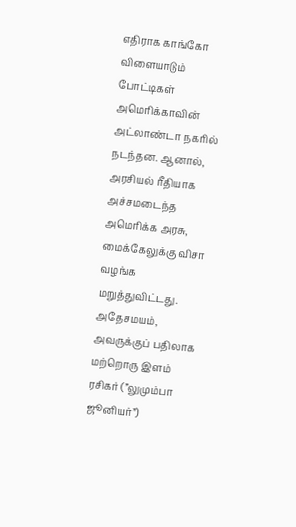எதிராக காங்கோ விளையாடும் போட்டிகள் அமெரிக்காவின் அட்லாண்டா நகரில் நடந்தன. ஆனால், அரசியல் ரீதியாக அச்சமடைந்த அமெரிக்க அரசு, மைக்கேலுக்கு விசா வழங்க மறுத்துவிட்டது. அதேசமயம், அவருக்குப் பதிலாக மற்றொரு இளம் ரசிகர் (”லுமும்பா ஜூனியர்”)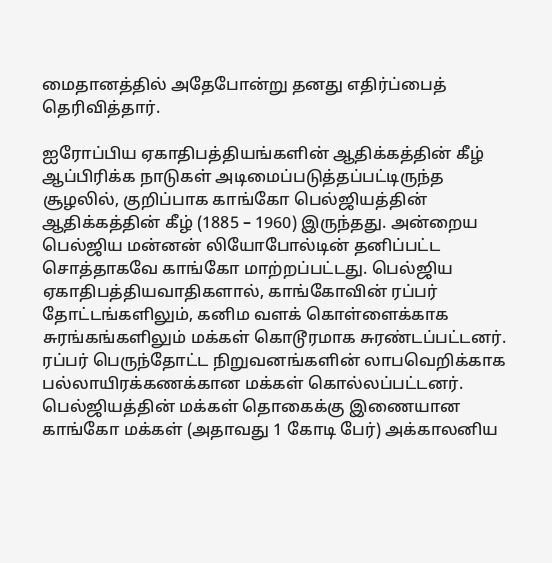மைதானத்தில் அதேபோன்று தனது எதிர்ப்பைத் தெரிவித்தார்.

ஐரோப்பிய ஏகாதிபத்தியங்களின் ஆதிக்கத்தின் கீழ் ஆப்பிரிக்க நாடுகள் அடிமைப்படுத்தப்பட்டிருந்த சூழலில், குறிப்பாக காங்கோ பெல்ஜியத்தின் ஆதிக்கத்தின் கீழ் (1885 – 1960) இருந்தது. அன்றைய பெல்ஜிய மன்னன் லியோபோல்டின் தனிப்பட்ட சொத்தாகவே காங்கோ மாற்றப்பட்டது. பெல்ஜிய ஏகாதிபத்தியவாதிகளால், காங்கோவின் ரப்பர் தோட்டங்களிலும், கனிம வளக் கொள்ளைக்காக சுரங்கங்களிலும் மக்கள் கொடூரமாக சுரண்டப்பட்டனர். ரப்பர் பெருந்தோட்ட நிறுவனங்களின் லாபவெறிக்காக பல்லாயிரக்கணக்கான மக்கள் கொல்லப்பட்டனர். பெல்ஜியத்தின் மக்கள் தொகைக்கு இணையான காங்கோ மக்கள் (அதாவது 1 கோடி பேர்) அக்காலனிய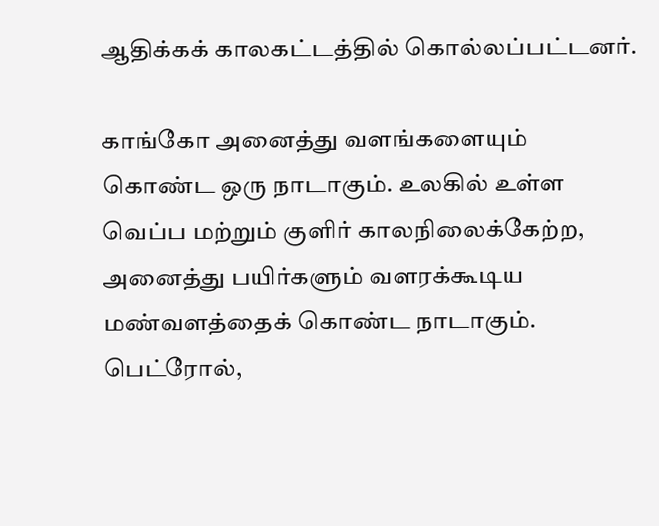ஆதிக்கக் காலகட்டத்தில் கொல்லப்பட்டனர்.

காங்கோ அனைத்து வளங்களையும் கொண்ட ஒரு நாடாகும். உலகில் உள்ள வெப்ப மற்றும் குளிர் காலநிலைக்கேற்ற, அனைத்து பயிர்களும் வளரக்கூடிய மண்வளத்தைக் கொண்ட நாடாகும். பெட்ரோல்,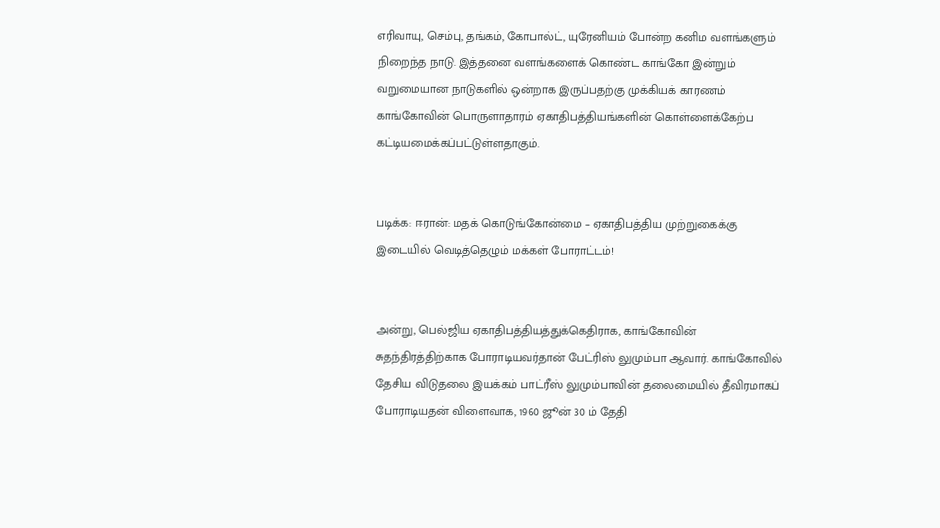எரிவாயு, செம்பு, தங்கம், கோபால்ட், யுரேனியம் போன்ற கனிம வளங்களும் நிறைந்த நாடு. இத்தனை வளங்களைக் கொண்ட காங்கோ இன்றும் வறுமையான நாடுகளில் ஒன்றாக இருப்பதற்கு முக்கியக் காரணம் காங்கோவின் பொருளாதாரம் ஏகாதிபத்தியங்களின் கொள்ளைக்கேற்ப கட்டியமைக்கப்பட்டுள்ளதாகும்.


படிக்க: ஈரான்: மதக் கொடுங்கோன்மை – ஏகாதிபத்திய முற்றுகைக்கு இடையில் வெடித்தெழும் மக்கள் போராட்டம்!


அன்று, பெல்ஜிய ஏகாதிபத்தியத்துக்கெதிராக, காங்கோவின் சுதந்திரத்திற்காக போராடியவர்தான் பேட்ரிஸ் லுமும்பா ஆவார். காங்கோவில் தேசிய விடுதலை இயக்கம் பாட்ரீஸ் லுமும்பாவின் தலைமையில் தீவிரமாகப் போராடியதன் விளைவாக, 1960 ஜூன் 30 ம் தேதி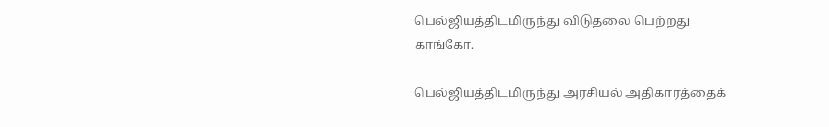பெல்ஜியத்திடமிருந்து விடுதலை பெற்றது காங்கோ.

பெல்ஜியத்திடமிருந்து அரசியல் அதிகாரத்தைக்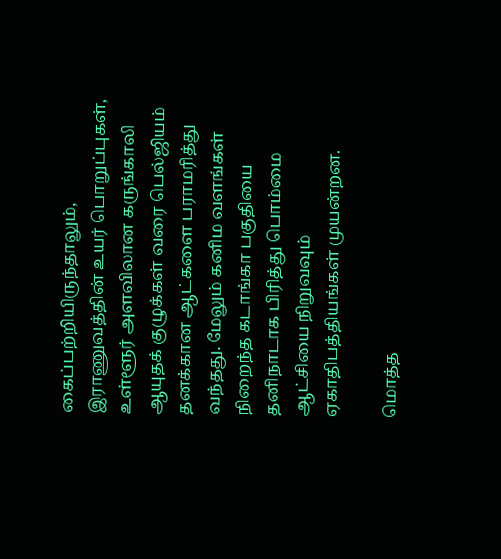கைப்பற்றியிருந்தாலும், இராணுவத்தின் உயர் பொறுப்புகள், உள்ளூர் அளவிலான கருங்காலி ஆயுதக் குழுக்கள் வரை பெல்ஜியம் தனக்கான ஆட்களை பராமரித்து வந்தது. மேலும் கனிம வளங்கள் நிறைந்த கடாங்கா பகுதியை தனிநாடாக பிரித்து பொம்மை ஆட்சியை நிறுவவும் ஏகாதிபத்தியங்கள் முயன்றன.

மொத்த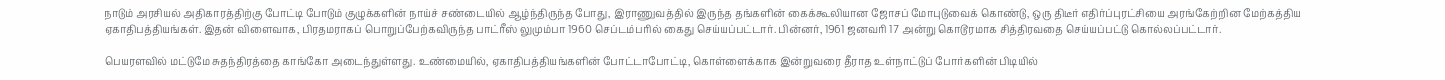நாடும் அரசியல் அதிகாரத்திற்கு போட்டி போடும் குழுக்களின் நாய்ச் சண்டையில் ஆழ்ந்திருந்த போது, இராணுவத்தில் இருந்த தங்களின் கைக்கூலியான ஜோசப் மோபுடுவைக் கொண்டு, ஒரு திடீர் எதிர்ப்புரட்சியை அரங்கேற்றின மேற்கத்திய ஏகாதிபத்தியங்கள். இதன் விளைவாக, பிரதமராகப் பொறுப்பேற்கவிருந்த பாட்ரீஸ் லுமும்பா 1960 செப்டம்பரில் கைது செய்யப்பட்டார். பின்னர், 1961 ஜனவரி 17 அன்று கொடூரமாக சித்திரவதை செய்யப்பட்டு கொல்லப்பட்டார்.

பெயரளவில் மட்டுமே சுதந்திரத்தை காங்கோ அடைந்துள்ளது. உண்மையில், ஏகாதிபத்தியங்களின் போட்டாபோட்டி, கொள்ளைக்காக இன்றுவரை தீராத உள்நாட்டுப் போர்களின் பிடியில்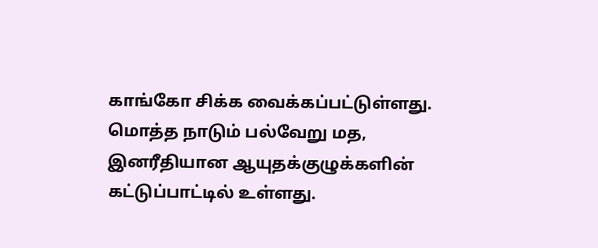காங்கோ சிக்க வைக்கப்பட்டுள்ளது. மொத்த நாடும் பல்வேறு மத, இனரீதியான ஆயுதக்குழுக்களின் கட்டுப்பாட்டில் உள்ளது.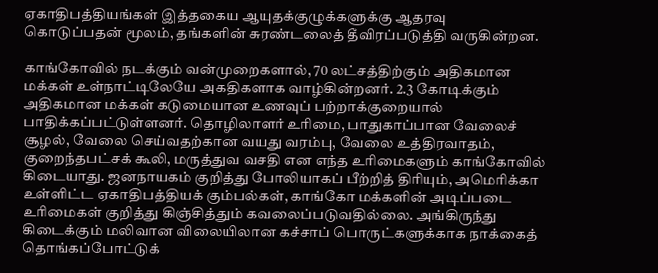ஏகாதிபத்தியங்கள் இத்தகைய ஆயுதக்குழுக்களுக்கு ஆதரவு கொடுப்பதன் மூலம், தங்களின் சுரண்டலைத் தீவிரப்படுத்தி வருகின்றன.

காங்கோவில் நடக்கும் வன்முறைகளால், 70 லட்சத்திற்கும் அதிகமான மக்கள் உள்நாட்டிலேயே அகதிகளாக வாழ்கின்றனர். 2.3 கோடிக்கும் அதிகமான மக்கள் கடுமையான உணவுப் பற்றாக்குறையால் பாதிக்கப்பட்டுள்ளனர். தொழிலாளர் உரிமை, பாதுகாப்பான வேலைச் சூழல், வேலை செய்வதற்கான வயது வரம்பு, வேலை உத்திரவாதம், குறைந்தபட்சக் கூலி, மருத்துவ வசதி என எந்த உரிமைகளும் காங்கோவில் கிடையாது. ஜனநாயகம் குறித்து போலியாகப் பீற்றித் திரியும், அமெரிக்கா உள்ளிட்ட ஏகாதிபத்தியக் கும்பல்கள், காங்கோ மக்களின் அடிப்படை உரிமைகள் குறித்து கிஞ்சித்தும் கவலைப்படுவதில்லை. அங்கிருந்து கிடைக்கும் மலிவான விலையிலான கச்சாப் பொருட்களுக்காக நாக்கைத் தொங்கப்போட்டுக்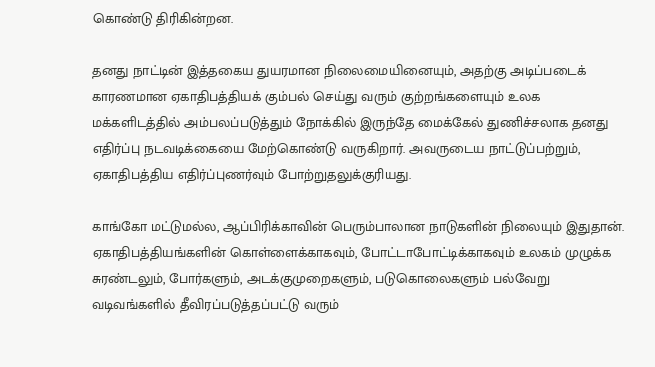கொண்டு திரிகின்றன.

தனது நாட்டின் இத்தகைய துயரமான நிலைமையினையும், அதற்கு அடிப்படைக் காரணமான ஏகாதிபத்தியக் கும்பல் செய்து வரும் குற்றங்களையும் உலக மக்களிடத்தில் அம்பலப்படுத்தும் நோக்கில் இருந்தே மைக்கேல் துணிச்சலாக தனது எதிர்ப்பு நடவடிக்கையை மேற்கொண்டு வருகிறார். அவருடைய நாட்டுப்பற்றும், ஏகாதிபத்திய எதிர்ப்புணர்வும் போற்றுதலுக்குரியது.

காங்கோ மட்டுமல்ல, ஆப்பிரிக்காவின் பெரும்பாலான நாடுகளின் நிலையும் இதுதான். ஏகாதிபத்தியங்களின் கொள்ளைக்காகவும், போட்டாபோட்டிக்காகவும் உலகம் முழுக்க சுரண்டலும், போர்களும், அடக்குமுறைகளும், படுகொலைகளும் பல்வேறு வடிவங்களில் தீவிரப்படுத்தப்பட்டு வரும்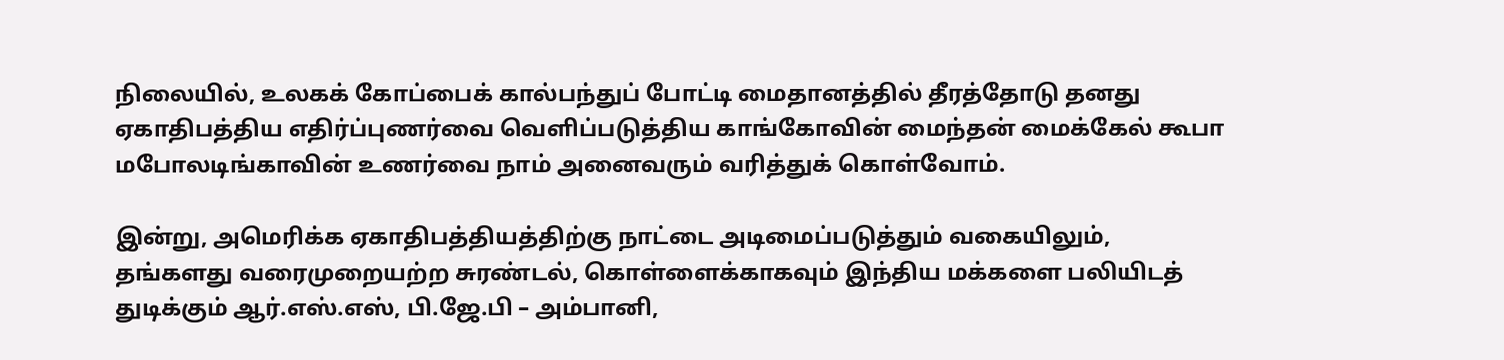நிலையில், உலகக் கோப்பைக் கால்பந்துப் போட்டி மைதானத்தில் தீரத்தோடு தனது ஏகாதிபத்திய எதிர்ப்புணர்வை வெளிப்படுத்திய காங்கோவின் மைந்தன் மைக்கேல் கூபா மபோலடிங்காவின் உணர்வை நாம் அனைவரும் வரித்துக் கொள்வோம்.

இன்று, அமெரிக்க ஏகாதிபத்தியத்திற்கு நாட்டை அடிமைப்படுத்தும் வகையிலும், தங்களது வரைமுறையற்ற சுரண்டல், கொள்ளைக்காகவும் இந்திய மக்களை பலியிடத் துடிக்கும் ஆர்.எஸ்.எஸ், பி.ஜே.பி – அம்பானி,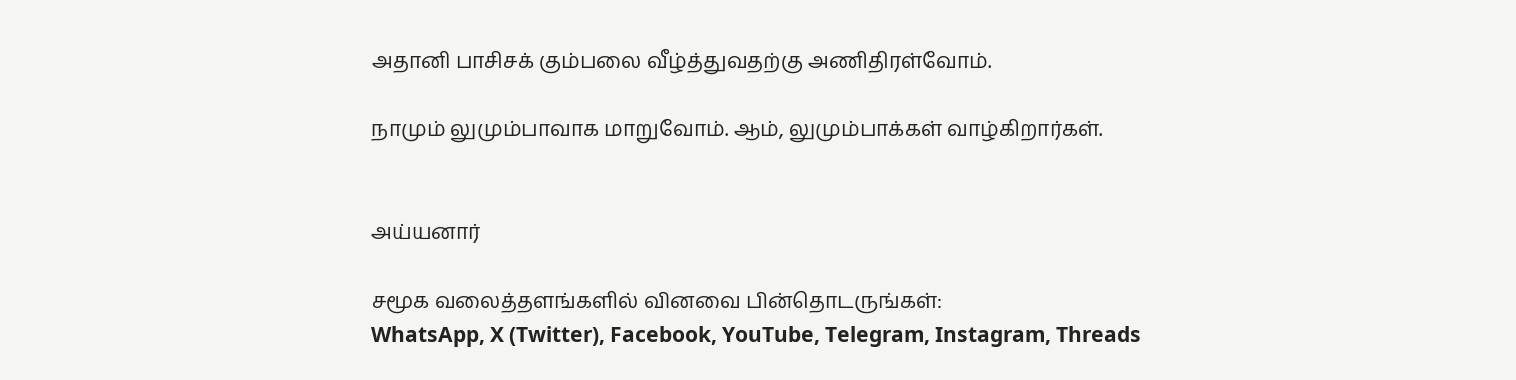அதானி பாசிசக் கும்பலை வீழ்த்துவதற்கு அணிதிரள்வோம்.

நாமும் லுமும்பாவாக மாறுவோம். ஆம், லுமும்பாக்கள் வாழ்கிறார்கள்.


அய்யனார்

சமூக வலைத்தளங்களில் வினவை பின்தொடருங்கள்:
WhatsApp, X (Twitter), Facebook, YouTube, Telegram, Instagram, Threads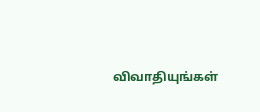விவாதியுங்கள்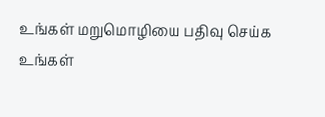உங்கள் மறுமொழியை பதிவு செய்க
உங்கள்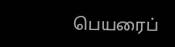பெயரைப்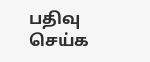பதிவு செய்க